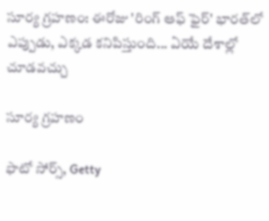సూర్య గ్రహణం: ఈరోజు 'రింగ్ ఆఫ్ ఫైర్' భారత్‌లో ఎప్పుడు, ఎక్కడ కనిపిస్తుంది... ఏయే దేశాల్లో చూడవచ్చు

సూర్య గ్రహణం

ఫొటో సోర్స్, Getty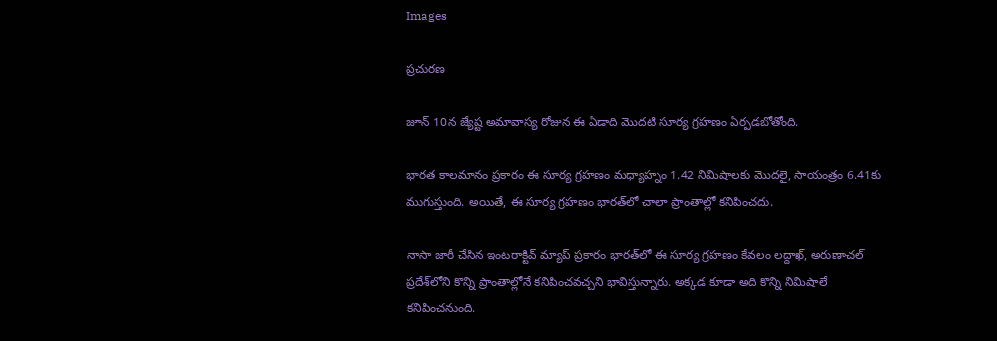Images

ప్రచురణ

జూన్ 10న జ్యేష్ట అమావాస్య రోజున ఈ ఏడాది మొదటి సూర్య గ్రహణం ఏర్పడబోతోంది.

భారత కాలమానం ప్రకారం ఈ సూర్య గ్రహణం మధ్యాహ్నం 1.42 నిమిషాలకు మొదలై, సాయంత్రం 6.41కు ముగుస్తుంది. అయితే, ఈ సూర్య గ్రహణం భారత్‌లో చాలా ప్రాంతాల్లో కనిపించదు.

నాసా జారీ చేసిన ఇంటరాక్టివ్ మ్యాప్ ప్రకారం భారత్‌లో ఈ సూర్య గ్రహణం కేవలం లద్దాఖ్, అరుణాచల్ ప్రదేశ్‌లోని కొన్ని ప్రాంతాల్లోనే కనిపించవచ్చని భావిస్తున్నారు. అక్కడ కూడా అది కొన్ని నిమిషాలే కనిపించనుంది.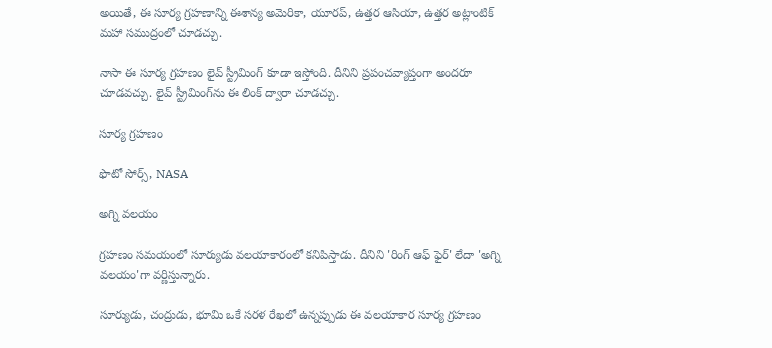అయితే, ఈ సూర్య గ్రహణాన్ని ఈశాన్య అమెరికా, యూరప్, ఉత్తర ఆసియా, ఉత్తర అట్లాంటిక్ మహా సముద్రంలో చూడచ్చు.

నాసా ఈ సూర్య గ్రహణం లైవ్ స్ట్రీమింగ్ కూడా ఇస్తోంది. దీనిని ప్రపంచవ్యాప్తంగా అందరూ చూడవచ్చు. లైవ్ స్ట్రీమింగ్‌ను ఈ లింక్ ద్వారా చూడచ్చు.

సూర్య గ్రహణం

ఫొటో సోర్స్, NASA

అగ్ని వలయం

గ్రహణం సమయంలో సూర్యుడు వలయాకారంలో కనిపిస్తాడు. దీనిని 'రింగ్ ఆఫ్ ఫైర్' లేదా 'అగ్ని వలయం'గా వర్ణిస్తున్నారు.

సూర్యుడు, చంద్రుడు, భూమి ఒకే సరళ రేఖలో ఉన్నప్పుడు ఈ వలయాకార సూర్య గ్రహణం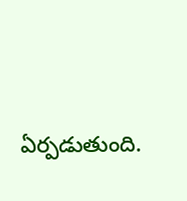ఏర్పడుతుంది.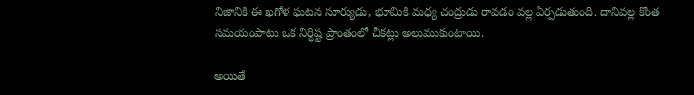నిజానికి ఈ ఖగోళ ఘటన సూర్యుడు, భూమికి మధ్య చంద్రుడు రావడం వల్ల ఏర్పడుతుంది. దానివల్ల కొంత సమయంపాటు ఒక నిర్ధిష్ట ప్రాంతంలో చీకట్లు అలుముకుంటాయి.

అయితే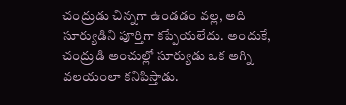చంద్రుడు చిన్నగా ఉండడం వల్ల, అది సూర్యుడిని పూర్తిగా కప్పేయలేదు. అందుకే, చంద్రుడి అంచుల్లో సూర్యుడు ఒక అగ్ని వలయంలా కనిపిస్తాడు.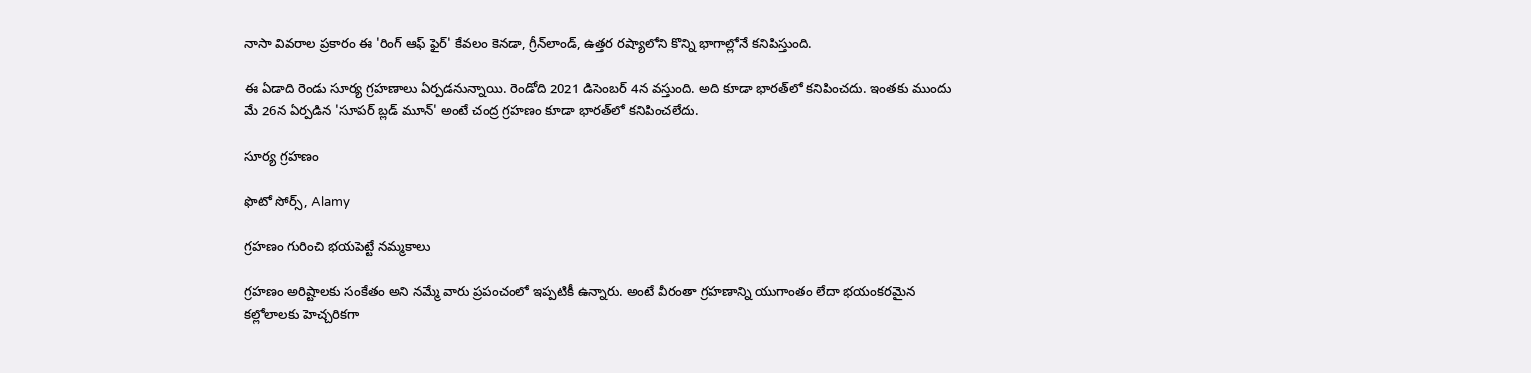నాసా వివరాల ప్రకారం ఈ 'రింగ్ ఆఫ్ ఫైర్' కేవలం కెనడా, గ్రీన్‌లాండ్, ఉత్తర రష్యాలోని కొన్ని భాగాల్లోనే కనిపిస్తుంది.

ఈ ఏడాది రెండు సూర్య గ్రహణాలు ఏర్పడనున్నాయి. రెండోది 2021 డిసెంబర్ 4న వస్తుంది. అది కూడా భారత్‌లో కనిపించదు. ఇంతకు ముందు మే 26న ఏర్పడిన 'సూపర్ బ్లడ్ మూన్' అంటే చంద్ర గ్రహణం కూడా భారత్‌లో కనిపించలేదు.

సూర్య గ్రహణం

ఫొటో సోర్స్, Alamy

గ్రహణం గురించి భయపెట్టే నమ్మకాలు

గ్రహణం అరిష్టాలకు సంకేతం అని నమ్మే వారు ప్రపంచంలో ఇప్పటికీ ఉన్నారు. అంటే వీరంతా గ్రహణాన్ని యుగాంతం లేదా భయంకరమైన కల్లోలాలకు హెచ్చరికగా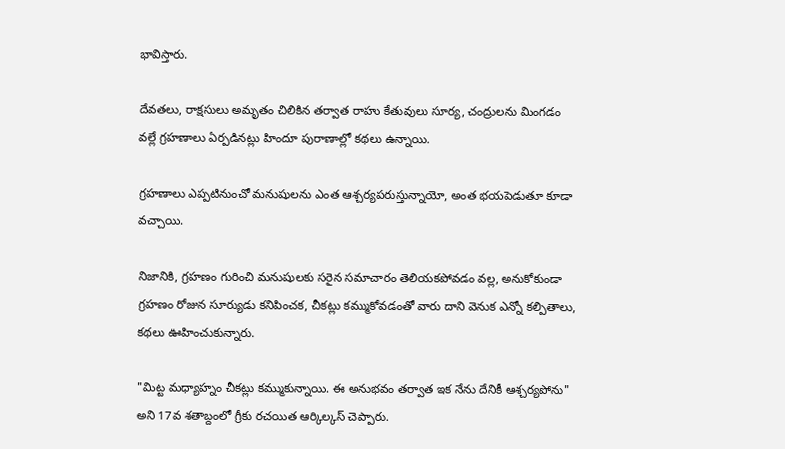భావిస్తారు.

దేవతలు, రాక్షసులు అమృతం చిలికిన తర్వాత రాహు కేతువులు సూర్య, చంద్రులను మింగడం వల్లే గ్రహణాలు ఏర్పడినట్లు హిందూ పురాణాల్లో కథలు ఉన్నాయి.

గ్రహణాలు ఎప్పటినుంచో మనుషులను ఎంత ఆశ్చర్యపరుస్తున్నాయో, అంత భయపెడుతూ కూడా వచ్చాయి.

నిజానికి, గ్రహణం గురించి మనుషులకు సరైన సమాచారం తెలియకపోవడం వల్ల, అనుకోకుండా గ్రహణం రోజున సూర్యుడు కనిపించక, చీకట్లు కమ్ముకోవడంతో వారు దాని వెనుక ఎన్నో కల్పితాలు, కథలు ఊహించుకున్నారు.

"మిట్ట మధ్యాహ్నం చీకట్లు కమ్ముకున్నాయి. ఈ అనుభవం తర్వాత ఇక నేను దేనికీ ఆశ్చర్యపోను" అని 17వ శతాబ్దంలో గ్రీకు రచయిత ఆర్కిల్కస్ చెప్పారు.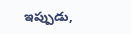ఇప్పుడు,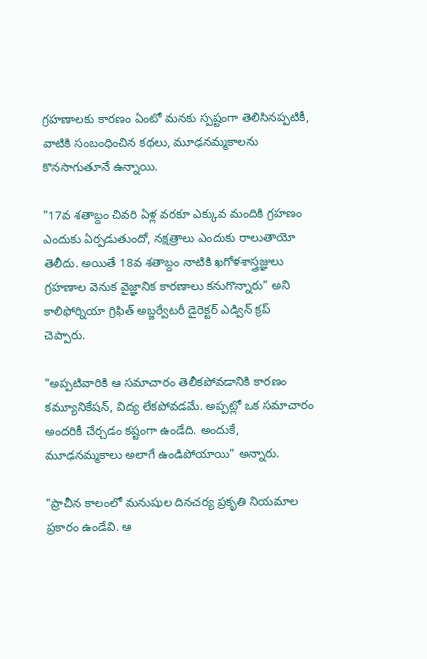గ్రహణాలకు కారణం ఏంటో మనకు స్పష్టంగా తెలిసినప్పటికీ, వాటికి సంబంధించిన కథలు, మూఢనమ్మకాలను కొనసాగుతూనే ఉన్నాయి.

"17వ శతాబ్దం చివరి ఏళ్ల వరకూ ఎక్కువ మందికి గ్రహణం ఎందుకు ఏర్పడుతుందో, నక్షత్రాలు ఎందుకు రాలుతాయో తెలీదు. అయితే 18వ శతాబ్దం నాటికి ఖగోళశాస్త్రజ్ఞులు గ్రహణాల వెనుక వైజ్ఞానిక కారణాలు కనుగొన్నారు" అని కాలిఫోర్నియా గ్రిఫిత్ అబ్జర్వేటరీ డైరెక్టర్ ఎడ్విన్ క్రప్ చెప్పారు.

"అప్పటివారికి ఆ సమాచారం తెలీకపోవడానికి కారణం కమ్యూనికేషన్, విద్య లేకపోవడమే. అప్పట్లో ఒక సమాచారం అందరికీ చేర్చడం కష్టంగా ఉండేది. అందుకే, మూఢనమ్మకాలు అలాగే ఉండిపోయాయి" అన్నారు.

"ప్రాచీన కాలంలో మనుషుల దినచర్య ప్రకృతి నియమాల ప్రకారం ఉండేవి. ఆ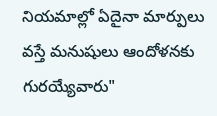నియమాల్లో ఏదైనా మార్పులు వస్తే మనుషులు ఆందోళనకు గురయ్యేవారు"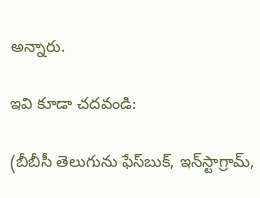అన్నారు.

ఇవి కూడా చదవండి:

(బీబీసీ తెలుగును ఫేస్‌బుక్, ఇన్‌స్టాగ్రామ్‌,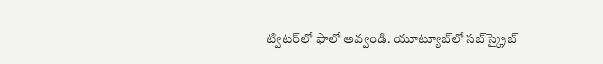ట్విటర్‌లో ఫాలో అవ్వండి. యూట్యూబ్‌లో సబ్‌స్క్రైబ్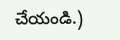చేయండి.)